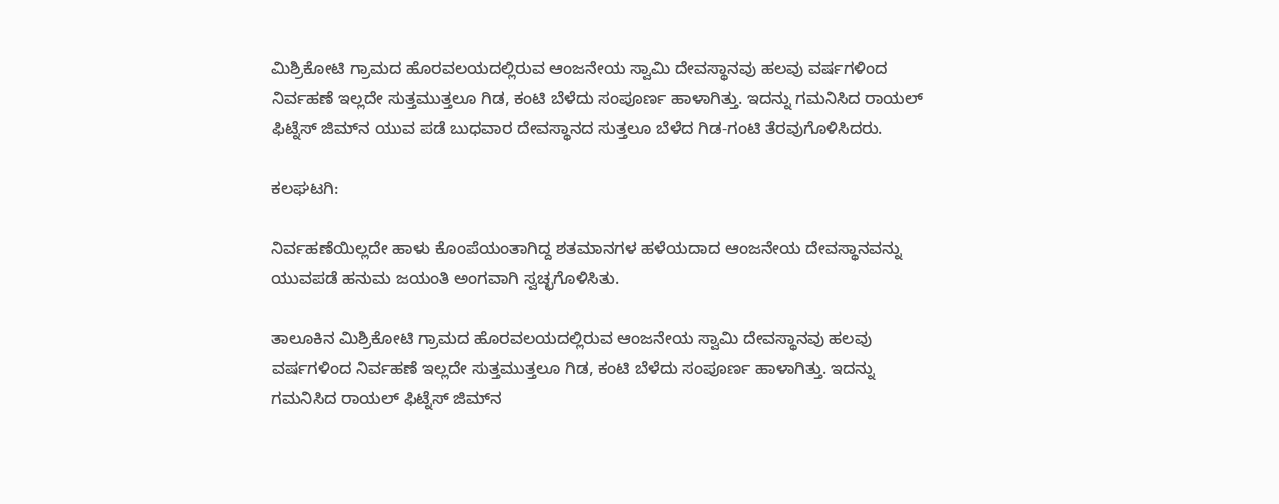ಮಿಶ್ರಿಕೋಟಿ ಗ್ರಾಮದ ಹೊರವಲಯದಲ್ಲಿರುವ ಆಂಜನೇಯ ಸ್ವಾಮಿ ದೇವಸ್ಥಾನವು ಹಲವು ವರ್ಷಗಳಿಂದ ನಿರ್ವಹಣೆ ಇಲ್ಲದೇ ಸುತ್ತಮುತ್ತಲೂ ಗಿಡ, ಕಂಟಿ ಬೆಳೆದು ಸಂಪೂರ್ಣ ಹಾಳಾಗಿತ್ತು. ಇದನ್ನು ಗಮನಿಸಿದ ರಾಯಲ್ ಫಿಟ್ನೆಸ್ ಜಿಮ್‌ನ ಯುವ ಪಡೆ ಬುಧವಾರ ದೇವಸ್ಥಾನದ ಸುತ್ತಲೂ ಬೆಳೆದ ಗಿಡ-ಗಂಟಿ ತೆರವುಗೊಳಿಸಿದರು.

ಕಲಘಟಗಿ:

ನಿರ್ವಹಣೆಯಿಲ್ಲದೇ ಹಾಳು ಕೊಂಪೆಯಂತಾಗಿದ್ದ ಶತಮಾನಗಳ ಹಳೆಯದಾದ ಆಂಜನೇಯ ದೇವಸ್ಥಾನವನ್ನು ಯುವಪಡೆ ಹನುಮ ಜಯಂತಿ ಅಂಗವಾಗಿ ಸ್ವಚ್ಛಗೊಳಿಸಿತು.

ತಾಲೂಕಿನ ಮಿಶ್ರಿಕೋಟಿ ಗ್ರಾಮದ ಹೊರವಲಯದಲ್ಲಿರುವ ಆಂಜನೇಯ ಸ್ವಾಮಿ ದೇವಸ್ಥಾನವು ಹಲವು ವರ್ಷಗಳಿಂದ ನಿರ್ವಹಣೆ ಇಲ್ಲದೇ ಸುತ್ತಮುತ್ತಲೂ ಗಿಡ, ಕಂಟಿ ಬೆಳೆದು ಸಂಪೂರ್ಣ ಹಾಳಾಗಿತ್ತು. ಇದನ್ನು ಗಮನಿಸಿದ ರಾಯಲ್ ಫಿಟ್ನೆಸ್ ಜಿಮ್‌ನ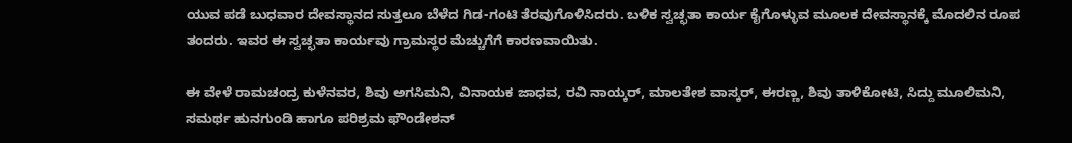ಯುವ ಪಡೆ ಬುಧವಾರ ದೇವಸ್ಥಾನದ ಸುತ್ತಲೂ ಬೆಳೆದ ಗಿಡ-ಗಂಟಿ ತೆರವುಗೊಳಿಸಿದರು. ಬಳಿಕ ಸ್ವಚ್ಛತಾ ಕಾರ್ಯ ಕೈಗೊಳ್ಳುವ ಮೂಲಕ ದೇವಸ್ಥಾನಕ್ಕೆ ಮೊದಲಿನ ರೂಪ ತಂದರು. ಇವರ ಈ ಸ್ವಚ್ಛತಾ ಕಾರ್ಯವು ಗ್ರಾಮಸ್ಥರ ಮೆಚ್ಚುಗೆಗೆ ಕಾರಣವಾಯಿತು.

ಈ ವೇಳೆ ರಾಮಚಂದ್ರ ಕುಳೆನವರ, ಶಿವು ಅಗಸಿಮನಿ, ವಿನಾಯಕ ಜಾಧವ, ರವಿ ನಾಯ್ಕರ್, ಮಾಲತೇಶ ವಾಸ್ಕರ್, ಈರಣ್ಣ, ಶಿವು ತಾಳಿಕೋಟಿ, ಸಿದ್ದು ಮೂಲಿಮನಿ, ಸಮರ್ಥ ಹುನಗುಂಡಿ ಹಾಗೂ ಪರಿಶ್ರಮ ಫೌಂಡೇಶನ್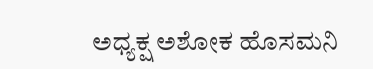ಅಧ್ಯಕ್ಷ ಅಶೋಕ ಹೊಸಮನಿ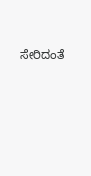ಸೇರಿದಂತೆ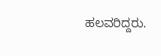ಹಲವರಿದ್ದರು.